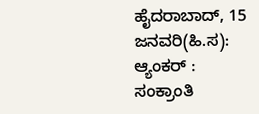ಹೈದರಾಬಾದ್, 15 ಜನವರಿ(ಹಿ.ಸ):
ಆ್ಯಂಕರ್ :
ಸಂಕ್ರಾಂತಿ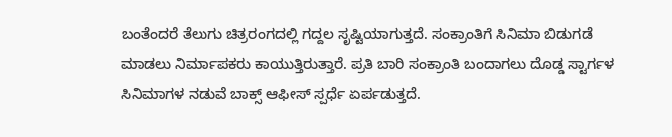ಬಂತೆಂದರೆ ತೆಲುಗು ಚಿತ್ರರಂಗದಲ್ಲಿ ಗದ್ದಲ ಸೃಷ್ಟಿಯಾಗುತ್ತದೆ. ಸಂಕ್ರಾಂತಿಗೆ ಸಿನಿಮಾ ಬಿಡುಗಡೆ ಮಾಡಲು ನಿರ್ಮಾಪಕರು ಕಾಯುತ್ತಿರುತ್ತಾರೆ. ಪ್ರತಿ ಬಾರಿ ಸಂಕ್ರಾಂತಿ ಬಂದಾಗಲು ದೊಡ್ಡ ಸ್ಟಾರ್ಗಳ ಸಿನಿಮಾಗಳ ನಡುವೆ ಬಾಕ್ಸ್ ಆಫೀಸ್ ಸ್ಪರ್ಧೆ ಏರ್ಪಡುತ್ತದೆ.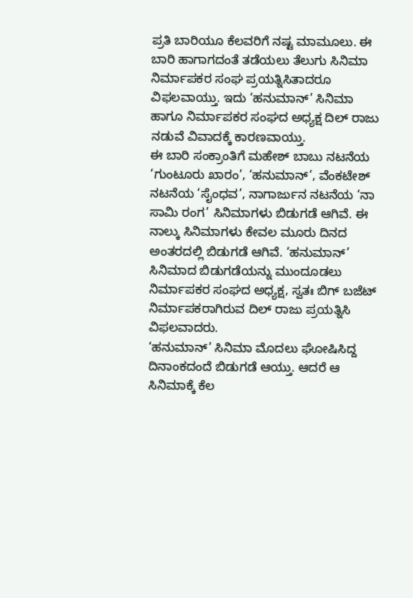ಪ್ರತಿ ಬಾರಿಯೂ ಕೆಲವರಿಗೆ ನಷ್ಟ ಮಾಮೂಲು. ಈ ಬಾರಿ ಹಾಗಾಗದಂತೆ ತಡೆಯಲು ತೆಲುಗು ಸಿನಿಮಾ ನಿರ್ಮಾಪಕರ ಸಂಘ ಪ್ರಯತ್ನಿಸಿತಾದರೂ ವಿಫಲವಾಯ್ತು. ಇದು ‘ಹನುಮಾನ್’ ಸಿನಿಮಾ ಹಾಗೂ ನಿರ್ಮಾಪಕರ ಸಂಘದ ಅಧ್ಯಕ್ಷ ದಿಲ್ ರಾಜು ನಡುವೆ ವಿವಾದಕ್ಕೆ ಕಾರಣವಾಯ್ತು.
ಈ ಬಾರಿ ಸಂಕ್ರಾಂತಿಗೆ ಮಹೇಶ್ ಬಾಬು ನಟನೆಯ ‘ಗುಂಟೂರು ಖಾರಂ’, ‘ಹನುಮಾನ್’, ವೆಂಕಟೇಶ್ ನಟನೆಯ ‘ಸೈಂಧವ’, ನಾಗಾರ್ಜುನ ನಟನೆಯ ‘ನಾ ಸಾಮಿ ರಂಗ’ ಸಿನಿಮಾಗಳು ಬಿಡುಗಡೆ ಆಗಿವೆ. ಈ ನಾಲ್ಕು ಸಿನಿಮಾಗಳು ಕೇವಲ ಮೂರು ದಿನದ ಅಂತರದಲ್ಲಿ ಬಿಡುಗಡೆ ಆಗಿವೆ. ‘ಹನುಮಾನ್’ ಸಿನಿಮಾದ ಬಿಡುಗಡೆಯನ್ನು ಮುಂದೂಡಲು ನಿರ್ಮಾಪಕರ ಸಂಘದ ಅಧ್ಯಕ್ಷ, ಸ್ವತಃ ಬಿಗ್ ಬಜೆಟ್ ನಿರ್ಮಾಪಕರಾಗಿರುವ ದಿಲ್ ರಾಜು ಪ್ರಯತ್ನಿಸಿ ವಿಫಲವಾದರು.
‘ಹನುಮಾನ್’ ಸಿನಿಮಾ ಮೊದಲು ಘೋಷಿಸಿದ್ದ ದಿನಾಂಕದಂದೆ ಬಿಡುಗಡೆ ಆಯ್ತು. ಆದರೆ ಆ ಸಿನಿಮಾಕ್ಕೆ ಕೆಲ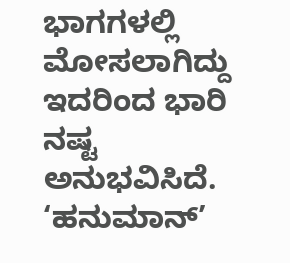ಭಾಗಗಳಲ್ಲಿ ಮೋಸಲಾಗಿದ್ದು ಇದರಿಂದ ಭಾರಿ ನಷ್ಟ ಅನುಭವಿಸಿದೆ. ‘ಹನುಮಾನ್’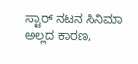ಸ್ಟಾರ್ ನಟನ ಸಿನಿಮಾ ಅಲ್ಲದ ಕಾರಣ,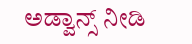ಅಡ್ವಾನ್ಸ್ ನೀಡಿ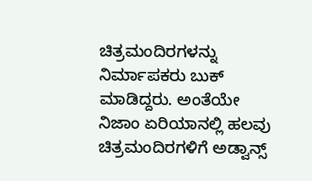ಚಿತ್ರಮಂದಿರಗಳನ್ನು ನಿರ್ಮಾಪಕರು ಬುಕ್ ಮಾಡಿದ್ದರು. ಅಂತೆಯೇ ನಿಜಾಂ ಏರಿಯಾನಲ್ಲಿ ಹಲವು ಚಿತ್ರಮಂದಿರಗಳಿಗೆ ಅಡ್ವಾನ್ಸ್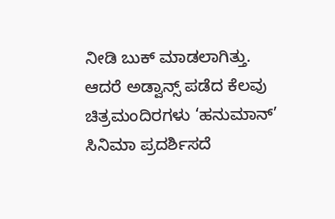ನೀಡಿ ಬುಕ್ ಮಾಡಲಾಗಿತ್ತು. ಆದರೆ ಅಡ್ವಾನ್ಸ್ ಪಡೆದ ಕೆಲವು ಚಿತ್ರಮಂದಿರಗಳು ‘ಹನುಮಾನ್’ ಸಿನಿಮಾ ಪ್ರದರ್ಶಿಸದೆ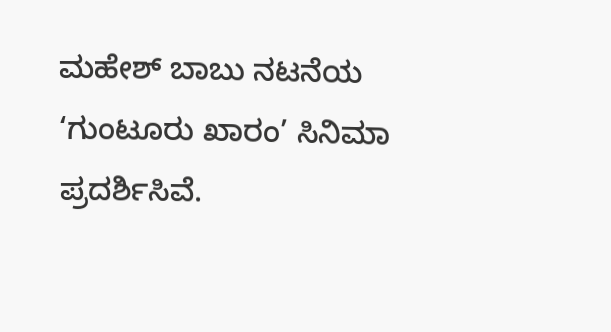ಮಹೇಶ್ ಬಾಬು ನಟನೆಯ ‘ಗುಂಟೂರು ಖಾರಂ’ ಸಿನಿಮಾ ಪ್ರದರ್ಶಿಸಿವೆ.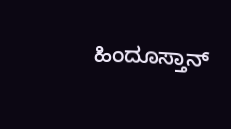ಹಿಂದೂಸ್ತಾನ್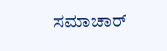ಸಮಾಚಾರ್